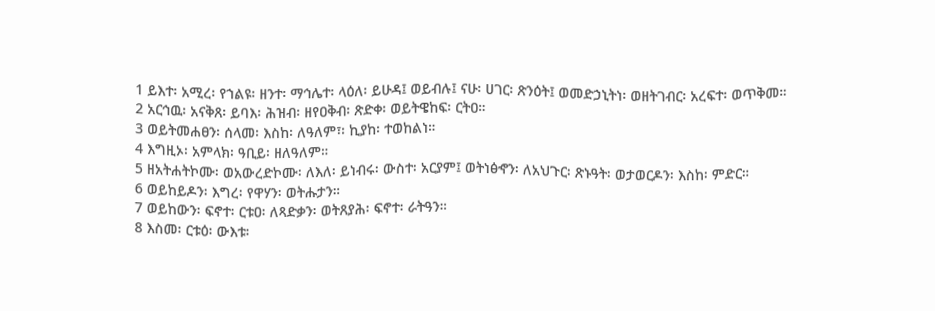1 ይእተ፡ አሚረ፡ የኀልዩ፡ ዘንተ፡ ማኅሌተ፡ ላዕለ፡ ይሁዳ፤ ወይብሉ፤ ናሁ፡ ሀገር፡ ጽንዕት፤ ወመድኃኒትነ፡ ወዘትገብር፡ አረፍተ፡ ወጥቅመ።
2 አርኅዉ፡ አናቅጸ፡ ይባእ፡ ሕዝብ፡ ዘየዐቅብ፡ ጽድቀ፡ ወይትዌከፍ፡ ርትዐ።
3 ወይትመሐፀን፡ ሰላመ፡ እስከ፡ ለዓለም፣፡ ኪያከ፡ ተወከልነ።
4 እግዚኦ፡ አምላክ፡ ዓቢይ፡ ዘለዓለም።
5 ዘአትሐትኮሙ፡ ወአውረድኮሙ፡ ለእለ፡ ይነብሩ፡ ውስተ፡ አርያም፤ ወትነፅኆን፡ ለአህጉር፡ ጽኑዓት፡ ወታወርዶን፡ እስከ፡ ምድር።
6 ወይከይዶን፡ እግረ፡ የዋሃን፡ ወትሑታን።
7 ወይከውን፡ ፍኖተ፡ ርቱዐ፡ ለጻድቃን፡ ወትጸያሕ፡ ፍኖተ፡ ራትዓን።
8 እስመ፡ ርቱዕ፡ ውእቱ፡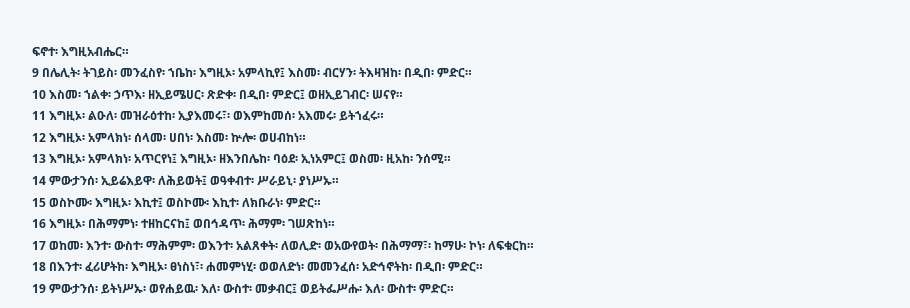ፍኖተ፡ እግዚአብሔር።
9 በሌሊት፡ ትገይስ፡ መንፈስየ፡ ኀቤከ፡ እግዚኦ፡ አምላኪየ፤ እስመ፡ ብርሃን፡ ትእዛዝከ፡ በዲበ፡ ምድር።
10 እስመ፡ ኀልቀ፡ ኃጥእ፡ ዘኢይሜሀር፡ ጽድቀ፡ በዲበ፡ ምድር፤ ወዘኢይገብር፡ ሠናየ።
11 እግዚኦ፡ ልዑለ፡ መዝራዕተከ፡ ኢያእመሩ፣፡ ወእምከመሰ፡ አእመሩ፡ ይትኀፈሩ።
12 እግዚኦ፡ አምላክነ፡ ሰላመ፡ ሀበነ፡ እስመ፡ ኵሎ፡ ወሀብከነ።
13 እግዚኦ፡ አምላክነ፡ አጥርየነ፤ እግዚኦ፡ ዘእንበሌከ፡ ባዕደ፡ ኢነአምር፤ ወስመ፡ ዚአከ፡ ንሰሚ።
14 ምውታንሰ፡ ኢይሬእይዋ፡ ለሕይወት፤ ወዓቀብተ፡ ሥራይኒ፡ ያነሥኡ።
15 ወስኮሙ፡ እግዚኦ፡ እኪተ፤ ወስኮሙ፡ እኪተ፡ ለክቡራነ፡ ምድር።
16 እግዚኦ፡ በሕማምነ፡ ተዘከርናከ፤ ወበኅዳጥ፡ ሕማም፡ ገሠጽከነ።
17 ወከመ፡ እንተ፡ ውስተ፡ ማሕምም፡ ወእንተ፡ አልጸቀት፡ ለወሊድ፡ ወአውየወት፡ በሕማማ፣፡ ከማሁ፡ ኮነ፡ ለፍቁርከ።
18 በእንተ፡ ፈሪሆትከ፡ እግዚኦ፡ ፀነስነ፣፡ ሐመምነሂ፡ ወወለድነ፡ መመንፈሰ፡ አድኅኖትከ፡ በዲበ፡ ምድር።
19 ምውታንሰ፡ ይትነሥኡ፡ ወየሐይዉ፡ እለ፡ ውስተ፡ መቃብር፤ ወይትፌሥሑ፡ እለ፡ ውስተ፡ ምድር።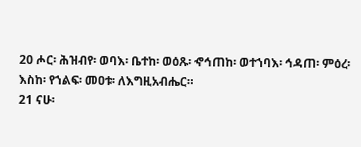20 ሖር፡ ሕዝብየ፡ ወባእ፡ ቤተከ፡ ወዕጹ፡ ኆኅጠከ፡ ወተኀባእ፡ ኅዳጠ፡ ምዕረ፡ እስከ፡ የኀልፍ፡ መዐቱ፡ ለእግዚአብሔር።
21 ናሁ፡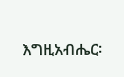እግዚአብሔር፡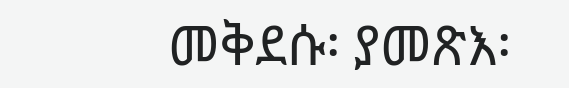መቅደሱ፡ ያመጽእ፡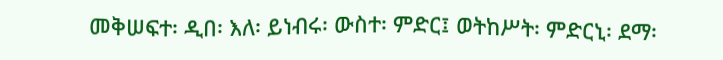መቅሠፍተ፡ ዲበ፡ እለ፡ ይነብሩ፡ ውስተ፡ ምድር፤ ወትከሥት፡ ምድርኒ፡ ደማ፡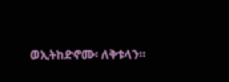ወኢትከድኖሙ፡ ለቅቱላን።